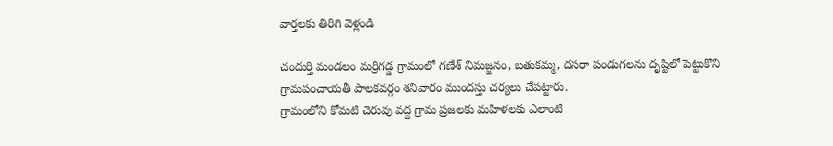వార్తలకు తిరిగి వెళ్లండి

చందుర్తి మండలం మర్రిగడ్డ గ్రామంలో గణేశ్ నిమజ్జనం, బతుకమ్మ, దసరా పండుగలను దృష్టిలో పెట్టుకొని గ్రామపంచాయతీ పాలకవర్గం శనివారం ముందస్తు చర్యలు చేపట్టారు.
గ్రామంలోని కోమటి చెరువు వద్ద గ్రామ ప్రజలకు మహిళలకు ఎలాంటి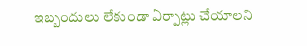ఇబ్బందులు లేకుండా ఏర్పాట్లు చేయాలని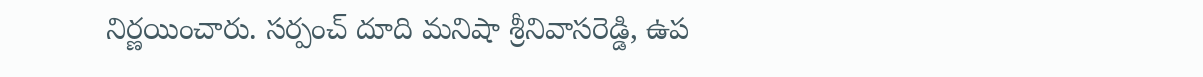నిర్ణయించారు. సర్పంచ్ దూది మనిషా శ్రీనివాసరెడ్డి, ఉప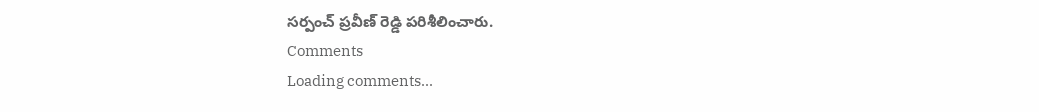సర్పంచ్ ప్రవీణ్ రెడ్డి పరిశీలించారు.
Comments
Loading comments...